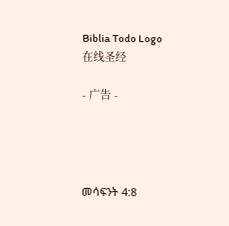Biblia Todo Logo
在线圣经

- 广告 -




መሳፍንት 4:8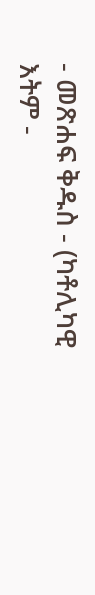- መጽሐፍ ቅዱስ - (ካቶሊካዊ እትም -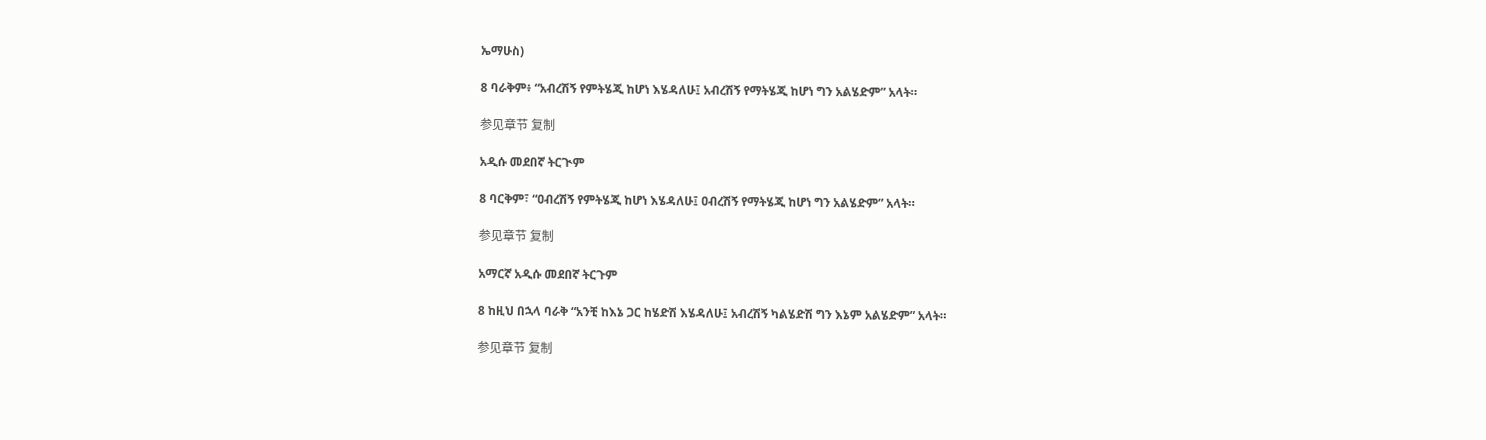ኤማሁስ)

8 ባራቅም፥ “አብረሽኝ የምትሄጂ ከሆነ እሄዳለሁ፤ አብረሽኝ የማትሄጂ ከሆነ ግን አልሄድም” አላት።

参见章节 复制

አዲሱ መደበኛ ትርጒም

8 ባርቅም፣ “ዐብረሽኝ የምትሄጂ ከሆነ እሄዳለሁ፤ ዐብረሽኝ የማትሄጂ ከሆነ ግን አልሄድም” አላት።

参见章节 复制

አማርኛ አዲሱ መደበኛ ትርጉም

8 ከዚህ በኋላ ባራቅ “አንቺ ከእኔ ጋር ከሄድሽ እሄዳለሁ፤ አብረሽኝ ካልሄድሽ ግን እኔም አልሄድም” አላት።

参见章节 复制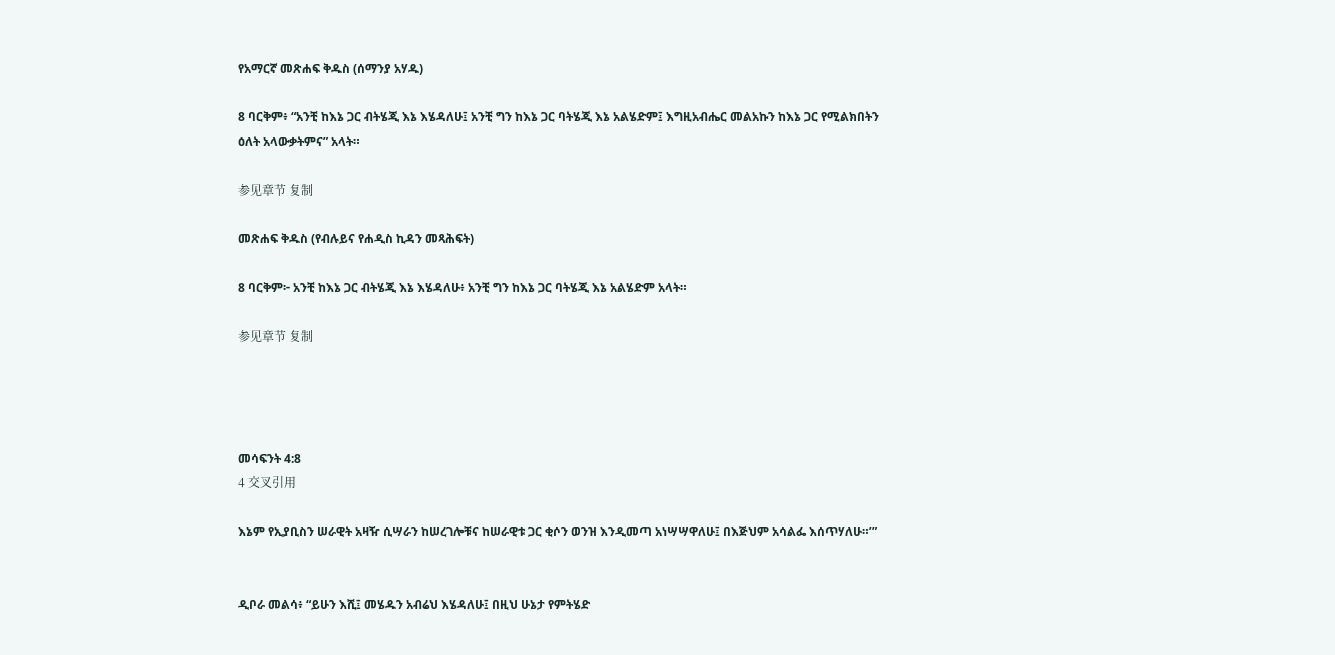የአማርኛ መጽሐፍ ቅዱስ (ሰማንያ አሃዱ)

8 ባርቅም፥ “አንቺ ከእኔ ጋር ብትሄጂ እኔ እሄዳለሁ፤ አንቺ ግን ከእኔ ጋር ባትሄጂ እኔ አልሄድም፤ እግዚአብሔር መልአኩን ከእኔ ጋር የሚልክበትን ዕለት አላውቃትምና” አላት።

参见章节 复制

መጽሐፍ ቅዱስ (የብሉይና የሐዲስ ኪዳን መጻሕፍት)

8 ባርቅም፦ አንቺ ከእኔ ጋር ብትሄጂ እኔ እሄዳለሁ፥ አንቺ ግን ከእኔ ጋር ባትሄጂ እኔ አልሄድም አላት።

参见章节 复制




መሳፍንት 4:8
4 交叉引用

እኔም የኢያቢስን ሠራዊት አዛዥ ሲሣራን ከሠረገሎቹና ከሠራዊቱ ጋር ቂሶን ወንዝ እንዲመጣ አነሣሣዋለሁ፤ በእጅህም አሳልፌ እሰጥሃለሁ።’”


ዲቦራ መልሳ፥ “ይሁን እሺ፤ መሄዱን አብሬህ እሄዳለሁ፤ በዚህ ሁኔታ የምትሄድ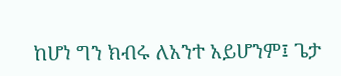ከሆነ ግን ክብሩ ለአንተ አይሆንም፤ ጌታ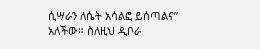ሲሣራን ለሴት አሳልፎ ይሰጣልና” አለችው። ስለዚህ ዲቦራ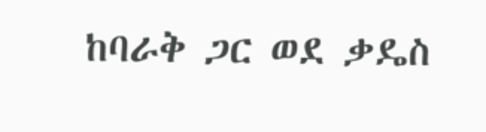ከባራቅ ጋር ወደ ቃዴስ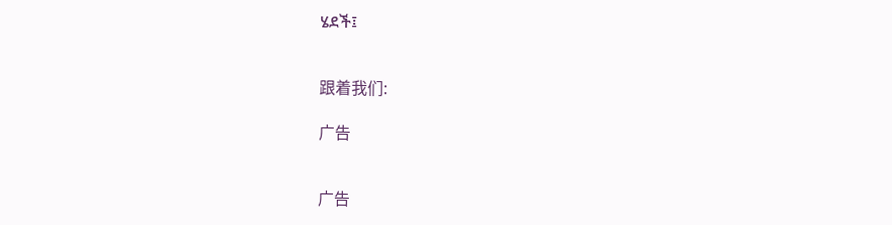ሄደች፤


跟着我们:

广告


广告